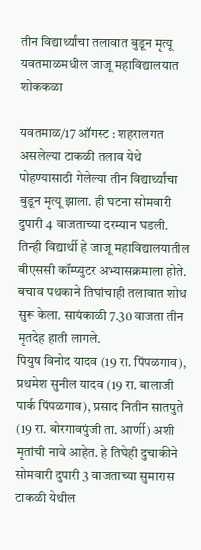तीन विद्यार्थ्यांचा तलावात बुडून मृत्यू
यवतमाळमधील जाजू महाविद्यालयात शोककळा

यवतमाळ/17 ऑगस्ट : शहरालगत असलेल्या टाकळी तलाव येथे पोहण्यासाठी गेलेल्या तीन विद्यार्थ्यांचा बुडून मृत्यू झाला. ही घटना सोमवारी दुपारी 4 वाजताच्या दरम्यान घडली. तिन्ही विद्यार्थी हे जाजू महाविद्यालयातील बीएससी कॉम्प्युटर अभ्यासक्रमाला होते. बचाव पथकाने तिघांचाही तलावात शोध सुरू केला. सायंकाळी 7.30 वाजता तीन मृतदेह हाती लागले.
पियुष विनोद यादव (19 रा. पिंपळगाव), प्रथमेश सुनील यादव (19 रा. बालाजी पार्क पिंपळगाव), प्रसाद नितीन सातपुते (19 रा. बोरगावपुंजी ता. आर्णी) अशी मृतांची नावे आहेत. हे तिघेही दुचाकीने सोमवारी दुपारी 3 वाजताच्या सुमारास टाकळी येथील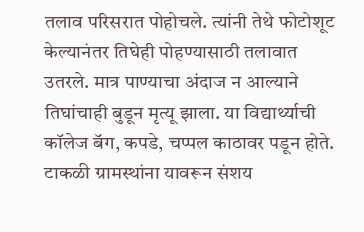तलाव परिसरात पोहोचले. त्यांनी तेथे फोटोशूट केल्यानंतर तिघेही पोहण्यासाठी तलावात उतरले. मात्र पाण्याचा अंदाज न आल्याने तिघांचाही बुडून मृत्यू झाला. या विद्यार्थ्याची कॉलेज बॅग, कपडे, चप्पल काठावर पडून होते. टाकळी ग्रामस्थांना यावरून संशय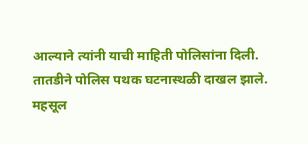आल्याने त्यांनी याची माहिती पोलिसांना दिली. तातडीने पोलिस पथक घटनास्थळी दाखल झाले. महसूल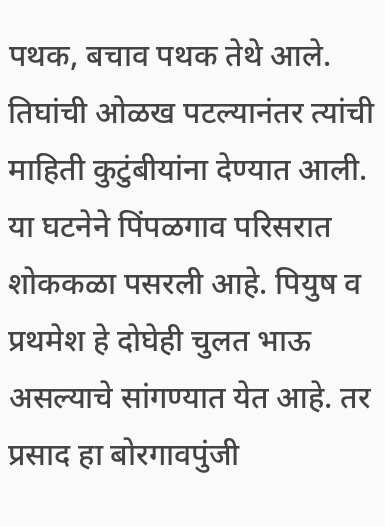पथक, बचाव पथक तेथे आले. तिघांची ओळख पटल्यानंतर त्यांची माहिती कुटुंबीयांना देण्यात आली. या घटनेने पिंपळगाव परिसरात शोककळा पसरली आहे. पियुष व प्रथमेश हे दोघेही चुलत भाऊ असल्याचे सांगण्यात येत आहे. तर प्रसाद हा बोरगावपुंजी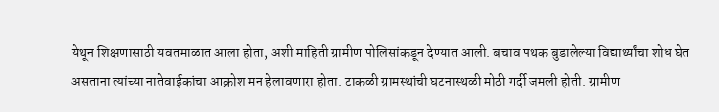येथून शिक्षणासाठी यवतमाळात आला होता, अशी माहिती ग्रामीण पोलिसांकडून देण्यात आली. बचाव पथक बुडालेल्या विद्यार्थ्यांचा शोध घेत असताना त्यांच्या नातेवाईकांचा आक्रोश मन हेलावणारा होता. टाकळी ग्रामस्थांची घटनास्थळी मोठी गर्दी जमली होती. ग्रामीण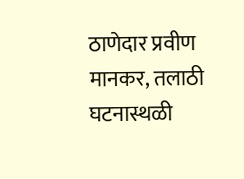ठाणेदार प्रवीण मानकर, तलाठी घटनास्थळी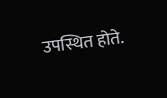उपस्थित होते.